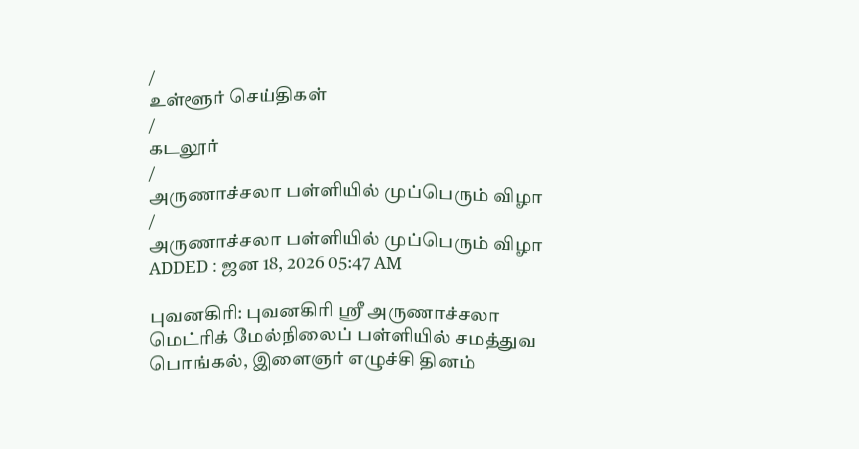/
உள்ளூர் செய்திகள்
/
கடலூர்
/
அருணாச்சலா பள்ளியில் முப்பெரும் விழா
/
அருணாச்சலா பள்ளியில் முப்பெரும் விழா
ADDED : ஜன 18, 2026 05:47 AM

புவனகிரி: புவனகிரி ஸ்ரீ அருணாச்சலா மெட்ரிக் மேல்நிலைப் பள்ளியில் சமத்துவ பொங்கல், இளைஞர் எழுச்சி தினம்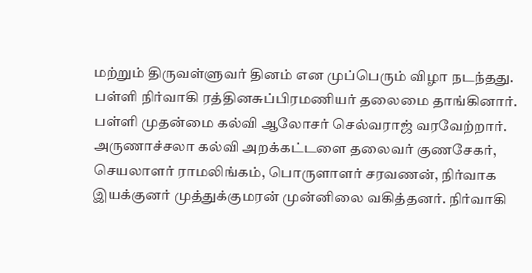மற்றும் திருவள்ளுவர் தினம் என முப்பெரும் விழா நடந்தது.
பள்ளி நிர்வாகி ரத்தினசுப்பிரமணியர் தலைமை தாங்கினார். பள்ளி முதன்மை கல்வி ஆலோசர் செல்வராஜ் வரவேற்றார். அருணாச்சலா கல்வி அறக்கட்டளை தலைவர் குணசேகர், செயலாளர் ராமலிங்கம், பொருளாளர் சரவணன், நிர்வாக இயக்குனர் முத்துக்குமரன் முன்னிலை வகித்தனர். நிர்வாகி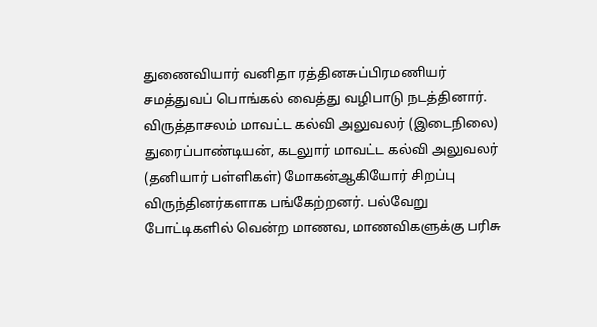துணைவியார் வனிதா ரத்தினசுப்பிரமணியர் சமத்துவப் பொங்கல் வைத்து வழிபாடு நடத்தினார்.
விருத்தாசலம் மாவட்ட கல்வி அலுவலர் (இடைநிலை) துரைப்பாண்டியன், கடலுார் மாவட்ட கல்வி அலுவலர் (தனியார் பள்ளிகள்) மோகன்ஆகியோர் சிறப்பு விருந்தினர்களாக பங்கேற்றனர். பல்வேறு போட்டிகளில் வென்ற மாணவ, மாணவிகளுக்கு பரிசு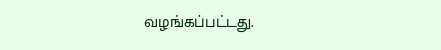வழங்கப்பட்டது.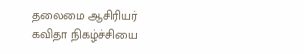தலைமை ஆசிரியர் கவிதா நிகழ்ச்சியை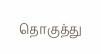தொகுத்து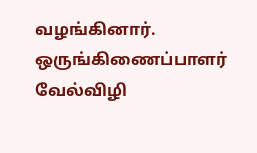வழங்கினார்.
ஒருங்கிணைப்பாளர் வேல்விழி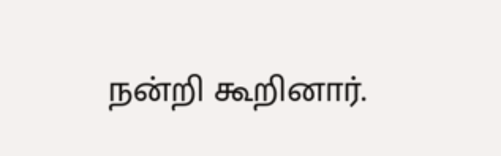நன்றி கூறினார்.